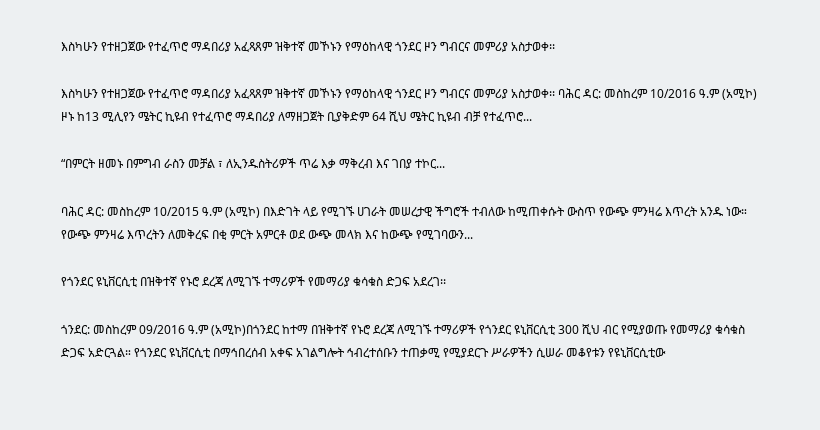እስካሁን የተዘጋጀው የተፈጥሮ ማዳበሪያ አፈጻጸም ዝቅተኛ መኾኑን የማዕከላዊ ጎንደር ዞን ግብርና መምሪያ አስታወቀ፡፡

እስካሁን የተዘጋጀው የተፈጥሮ ማዳበሪያ አፈጻጸም ዝቅተኛ መኾኑን የማዕከላዊ ጎንደር ዞን ግብርና መምሪያ አስታወቀ፡፡ ባሕር ዳር: መስከረም 10/2016 ዓ.ም (አሚኮ) ዞኑ ከ13 ሚሊየን ሜትር ኪዩብ የተፈጥሮ ማዳበሪያ ለማዘጋጀት ቢያቅድም 64 ሺህ ሜትር ኪዩብ ብቻ የተፈጥሮ...

“በምርት ዘመኑ በምግብ ራስን መቻል ፣ ለኢንዱስትሪዎች ጥሬ እቃ ማቅረብ እና ገበያ ተኮር...

ባሕር ዳር: መስከረም 10/2015 ዓ.ም (አሚኮ) በእድገት ላይ የሚገኙ ሀገራት መሠረታዊ ችግሮች ተብለው ከሚጠቀሱት ውስጥ የውጭ ምንዛሬ እጥረት አንዱ ነው። የውጭ ምንዛሬ እጥረትን ለመቅረፍ በቂ ምርት አምርቶ ወደ ውጭ መላክ እና ከውጭ የሚገባውን...

የጎንደር ዩኒቨርሲቲ በዝቅተኛ የኑሮ ደረጃ ለሚገኙ ተማሪዎች የመማሪያ ቁሳቁስ ድጋፍ አደረገ፡፡

ጎንደር: መስከረም 09/2016 ዓ.ም (አሚኮ)በጎንደር ከተማ በዝቅተኛ የኑሮ ደረጃ ለሚገኙ ተማሪዎች የጎንደር ዩኒቨርሲቲ 300 ሺህ ብር የሚያወጡ የመማሪያ ቁሳቁስ ድጋፍ አድርጓል። የጎንደር ዩኒቨርሲቲ በማኅበረሰብ አቀፍ አገልግሎት ኅብረተሰቡን ተጠቃሚ የሚያደርጉ ሥራዎችን ሲሠራ መቆየቱን የዩኒቨርሲቲው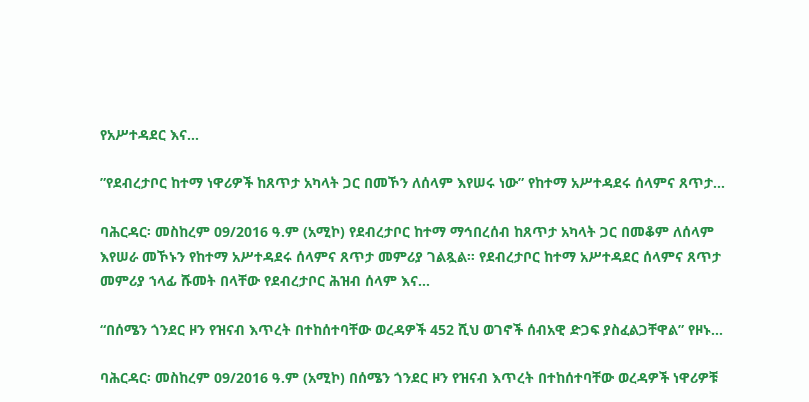የአሥተዳደር እና...

”የደብረታቦር ከተማ ነዋሪዎች ከጸጥታ አካላት ጋር በመኾን ለሰላም እየሠሩ ነው” የከተማ አሥተዳደሩ ሰላምና ጸጥታ...

ባሕርዳር፡ መስከረም 09/2016 ዓ.ም (አሚኮ) የደብረታቦር ከተማ ማኅበረሰብ ከጸጥታ አካላት ጋር በመቆም ለሰላም እየሠራ መኾኑን የከተማ አሥተዳደሩ ሰላምና ጸጥታ መምሪያ ገልጿል። የደብረታቦር ከተማ አሥተዳደር ሰላምና ጸጥታ መምሪያ ኀላፊ ሹመት በላቸው የደብረታቦር ሕዝብ ሰላም እና...

“በሰሜን ጎንደር ዞን የዝናብ እጥረት በተከሰተባቸው ወረዳዎች 452 ሺህ ወገኖች ሰብአዊ ድጋፍ ያስፈልጋቸዋል” የዞኑ...

ባሕርዳር፡ መስከረም 09/2016 ዓ.ም (አሚኮ) በሰሜን ጎንደር ዞን የዝናብ እጥረት በተከሰተባቸው ወረዳዎች ነዋሪዎቹ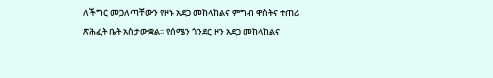ለችግር መጋለጣቸውን የዞኑ አደጋ መከላከልና ምግብ ዋስትና ተጠሪ ጽሕፈት ቤት አስታውቋል፡፡ የሰሜን ጎንደር ዞን አደጋ መከላከልና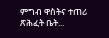ምግብ ዋስትና ተጠሪ ጽሕፈት ቤት...